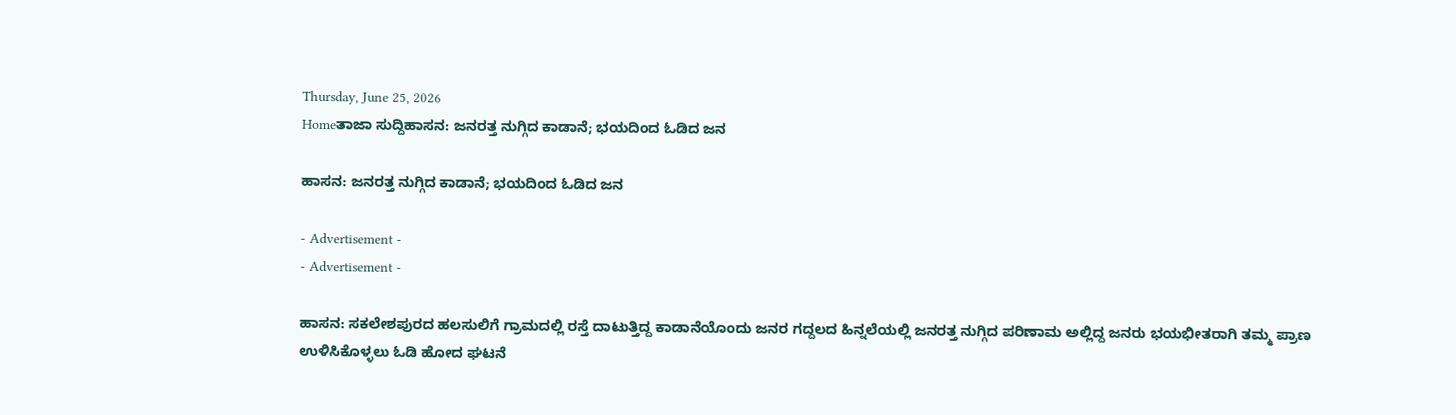Thursday, June 25, 2026
Homeತಾಜಾ ಸುದ್ದಿಹಾಸನ: ಜನರತ್ತ ನುಗ್ಗಿದ ಕಾಡಾನೆ; ಭಯದಿಂದ ಓಡಿದ ಜನ

ಹಾಸನ: ಜನರತ್ತ ನುಗ್ಗಿದ ಕಾಡಾನೆ; ಭಯದಿಂದ ಓಡಿದ ಜನ

- Advertisement -
- Advertisement -

ಹಾಸನ: ಸಕಲೇಶಪುರದ ಹಲಸುಲಿಗೆ ಗ್ರಾಮದಲ್ಲಿ ರಸ್ತೆ ದಾಟುತ್ತಿದ್ದ ಕಾಡಾನೆಯೊಂದು ಜನರ ಗದ್ದಲದ ಹಿನ್ನಲೆಯಲ್ಲಿ ಜನರತ್ತ ನುಗ್ಗಿದ ಪರಿಣಾಮ ಅಲ್ಲಿದ್ದ ಜನರು ಭಯಭೀತರಾಗಿ ತಮ್ಮ ಪ್ರಾಣ ಉಳಿಸಿಕೊಳ್ಳಲು ಓಡಿ ಹೋದ ಘಟನೆ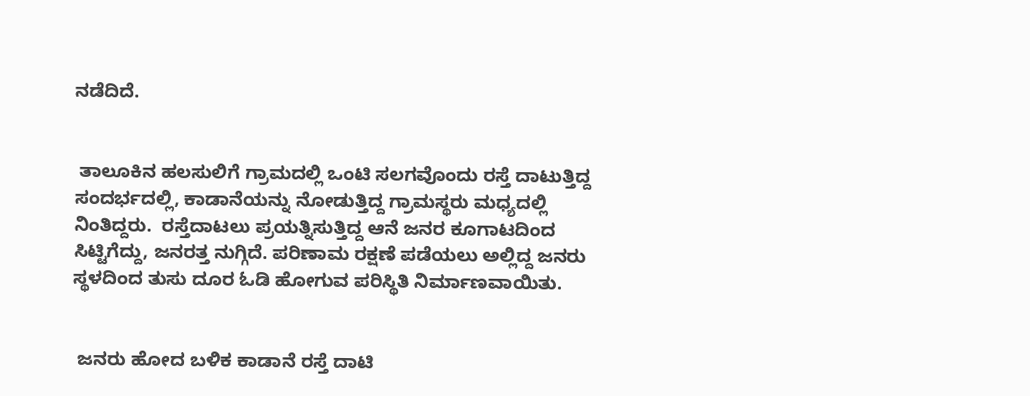ನಡೆದಿದೆ.


 ತಾಲೂಕಿನ ಹಲಸುಲಿಗೆ ಗ್ರಾಮದಲ್ಲಿ ಒಂಟಿ ಸಲಗವೊಂದು ರಸ್ತೆ ದಾಟುತ್ತಿದ್ದ ಸಂದರ್ಭದಲ್ಲಿ, ಕಾಡಾನೆಯನ್ನು ನೋಡುತ್ತಿದ್ದ ಗ್ರಾಮಸ್ಥರು ಮಧ್ಯದಲ್ಲಿ ನಿಂತಿದ್ದರು.  ರಸ್ತೆದಾಟಲು ಪ್ರಯತ್ನಿಸುತ್ತಿದ್ದ ಆನೆ ಜನರ ಕೂಗಾಟದಿಂದ ಸಿಟ್ಟಿಗೆದ್ದು, ಜನರತ್ತ ನುಗ್ಗಿದೆ. ಪರಿಣಾಮ ರಕ್ಷಣೆ ಪಡೆಯಲು ಅಲ್ಲಿದ್ದ ಜನರು ಸ್ಥಳದಿಂದ ತುಸು ದೂರ ಓಡಿ ಹೋಗುವ ಪರಿಸ್ಥಿತಿ ನಿರ್ಮಾಣವಾಯಿತು.


 ಜನರು ಹೋದ ಬಳಿಕ ಕಾಡಾನೆ ರಸ್ತೆ ದಾಟಿ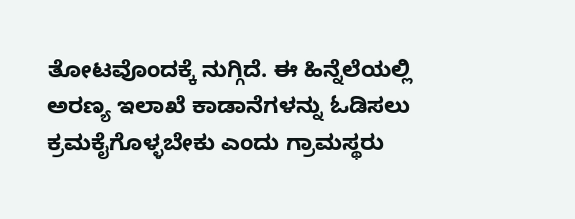ತೋಟವೊಂದಕ್ಕೆ ನುಗ್ಗಿದೆ. ಈ ಹಿನ್ನೆಲೆಯಲ್ಲಿ ಅರಣ್ಯ ಇಲಾಖೆ ಕಾಡಾನೆಗಳನ್ನು ಓಡಿಸಲು ಕ್ರಮಕೈಗೊಳ್ಳಬೇಕು ಎಂದು ಗ್ರಾಮಸ್ಥರು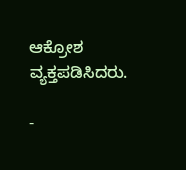ಆಕ್ರೋಶ ವ್ಯಕ್ತಪಡಿಸಿದರು.

-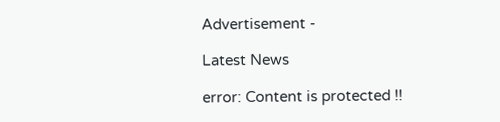Advertisement -

Latest News

error: Content is protected !!